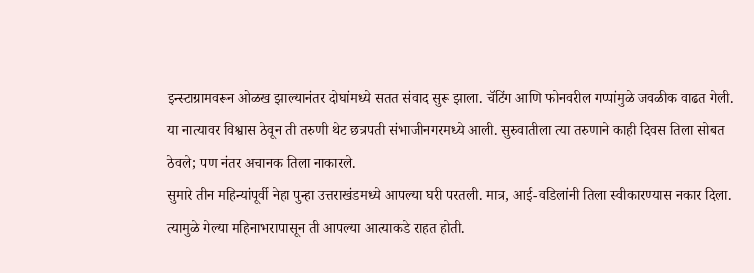इन्स्टाग्रामवरून ओळख झाल्यानंतर दोघांमध्ये सतत संवाद सुरू झाला. चॅटिंग आणि फोनवरील गप्पांमुळे जवळीक वाढत गेली. या नात्यावर विश्वास ठेवून ती तरुणी थेट छत्रपती संभाजीनगरमध्ये आली. सुरुवातीला त्या तरुणाने काही दिवस तिला सोबत ठेवले; पण नंतर अचानक तिला नाकारले.
सुमारे तीन महिन्यांपूर्वी नेहा पुन्हा उत्तराखंडमध्ये आपल्या घरी परतली. मात्र, आई-वडिलांनी तिला स्वीकारण्यास नकार दिला. त्यामुळे गेल्या महिनाभरापासून ती आपल्या आत्याकडे राहत होती.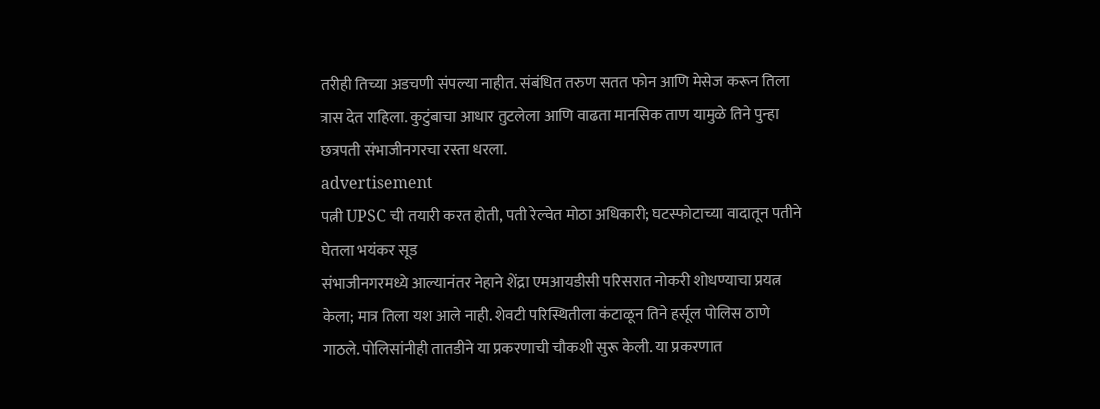तरीही तिच्या अडचणी संपल्या नाहीत. संबंधित तरुण सतत फोन आणि मेसेज करून तिला त्रास देत राहिला. कुटुंबाचा आधार तुटलेला आणि वाढता मानसिक ताण यामुळे तिने पुन्हा छत्रपती संभाजीनगरचा रस्ता धरला.
advertisement
पत्नी UPSC ची तयारी करत होती, पती रेल्वेत मोठा अधिकारी; घटस्फोटाच्या वादातून पतीने घेतला भयंकर सूड
संभाजीनगरमध्ये आल्यानंतर नेहाने शेंद्रा एमआयडीसी परिसरात नोकरी शोधण्याचा प्रयत्न केला; मात्र तिला यश आले नाही. शेवटी परिस्थितीला कंटाळून तिने हर्सूल पोलिस ठाणे गाठले. पोलिसांनीही तातडीने या प्रकरणाची चौकशी सुरू केली. या प्रकरणात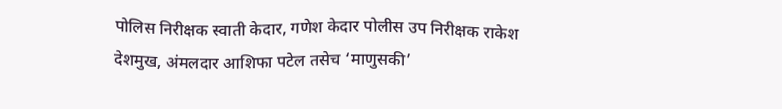पोलिस निरीक्षक स्वाती केदार, गणेश केदार पोलीस उप निरीक्षक राकेश देशमुख, अंमलदार आशिफा पटेल तसेच ‘माणुसकी’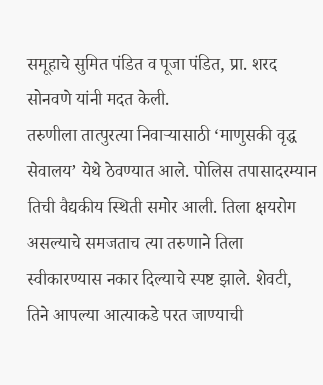समूहाचे सुमित पंडित व पूजा पंडित, प्रा. शरद सोनवणे यांनी मदत केली.
तरुणीला तात्पुरत्या निवाऱ्यासाठी ‘माणुसकी वृद्ध सेवालय’ येथे ठेवण्यात आले. पोलिस तपासादरम्यान तिची वैद्यकीय स्थिती समोर आली. तिला क्षयरोग असल्याचे समजताच त्या तरुणाने तिला स्वीकारण्यास नकार दिल्याचे स्पष्ट झाले. शेवटी, तिने आपल्या आत्याकडे परत जाण्याची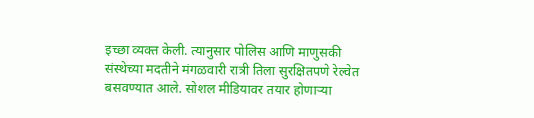इच्छा व्यक्त केली. त्यानुसार पोलिस आणि माणुसकी संस्थेच्या मदतीने मंगळवारी रात्री तिला सुरक्षितपणे रेल्वेत बसवण्यात आले. सोशल मीडियावर तयार होणाऱ्या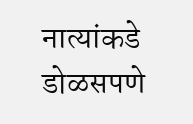नात्यांकडे डोळसपणे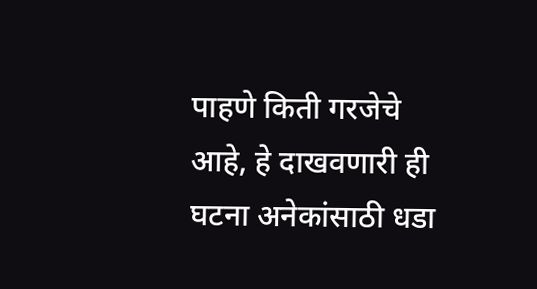पाहणे किती गरजेचे आहे, हे दाखवणारी ही घटना अनेकांसाठी धडा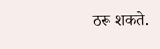ठरू शकते.